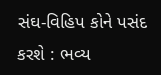સંઘ-વિહિપ કોને પસંદ કરશે : ભવ્ય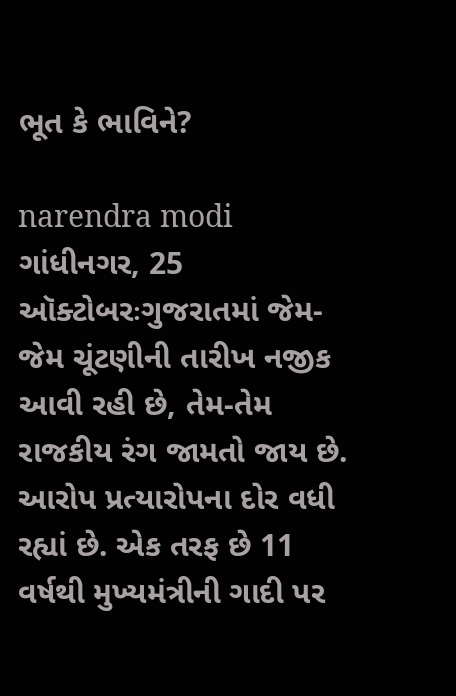ભૂત કે ભાવિને?

narendra modi
ગાંધીનગર, 25 ઑક્ટોબરઃગુજરાતમાં જેમ-જેમ ચૂંટણીની તારીખ નજીક આવી રહી છે, તેમ-તેમ રાજકીય રંગ જામતો જાય છે. આરોપ પ્રત્યારોપના દોર વધી રહ્યાં છે. એક તરફ છે 11 વર્ષથી મુખ્યમંત્રીની ગાદી પર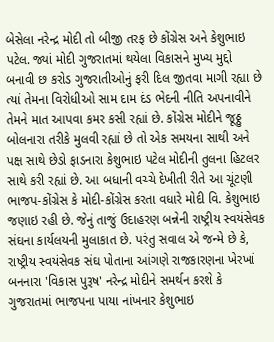બેસેલા નરેન્દ્ર મોદી તો બીજી તરફ છે કોંગ્રેસ અને કેશુભાઇ પટેલ. જ્યાં મોદી ગુજરાતમાં થયેલા વિકાસને મુખ્ય મુદ્દો બનાવી છ કરોડ ગુજરાતીઓનું ફરી દિલ જીતવા માગી રહ્યા છે ત્યાં તેમના વિરોધીઓ સામ દામ દંડ ભેદની નીતિ અપનાવીને તેમને માત આપવા કમર કસી રહ્યાં છે. કોંગ્રેસ મોદીને જૂઠ્ઠુ બોલનારા તરીકે મુલવી રહ્યાં છે તો એક સમયના સાથી અને પક્ષ સાથે છેડો ફાડનારા કેશુભાઇ પટેલ મોદીની તુલના હિટલર સાથે કરી રહ્યાં છે. આ બધાની વચ્ચે દેખીતી રીતે આ ચૂંટણી ભાજપ-કોંગ્રેસ કે મોદી-કોંગ્રેસ કરતા વધારે મોદી વિ. કેશુભાઇ જણાઇ રહી છે. જેનું તાજું ઉદાહરણ બન્નેની રાષ્ટ્રીય સ્વયંસેવક સંઘના કાર્યલયની મુલાકાત છે. પરંતુ સવાલ એ જન્મે છે કે, રાષ્ટ્રીય સ્વયંસેવક સંઘ પોતાના આંગણે રાજકારણના ખેરખાં બનનારા 'વિકાસ પુરૂષ' નરેન્દ્ર મોદીને સમર્થન કરશે કે ગુજરાતમાં ભાજપના પાયા નાંખનાર કેશુભાઇ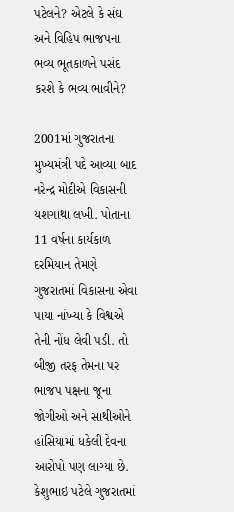પટેલને? એટલે કે સંઘ અને વિહિપ ભાજપના ભવ્ય ભૂતકાળને પસંદ કરશે કે ભવ્ય ભાવીને?

2001માં ગુજરાતના મુખ્યમંત્રી પદે આવ્યા બાદ નરેન્દ્ર મોદીએ વિકાસની યશગાથા લખી. પોતાના 11 વર્ષના કાર્યકાળ દરમિયાન તેમણે ગુજરાતમાં વિકાસના એવા પાયા નાંખ્યા કે વિશ્વએ તેની નોંધ લેવી પડી. તો બીજી તરફ તેમના પર ભાજપ પક્ષના જૂના જોગીઓ અને સાથીઓને હાંસિયામાં ધકેલી દેવના આરોપો પણ લાગ્યા છે. કેશુભાઇ પટેલે ગુજરાતમાં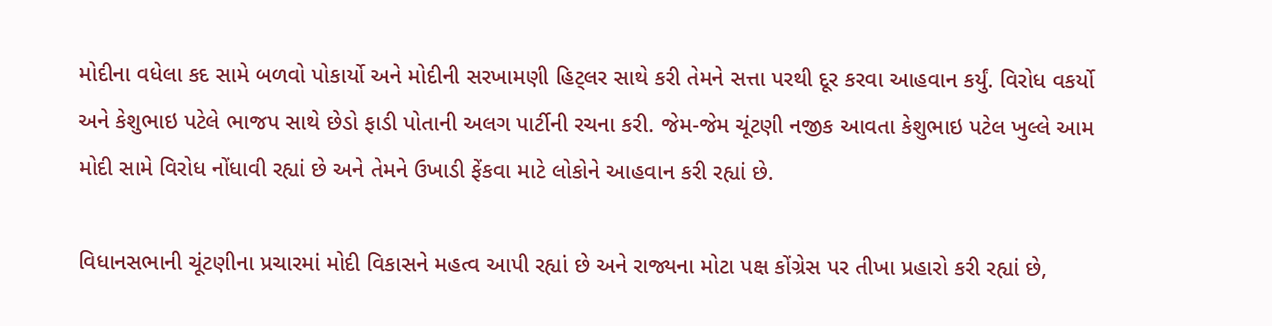મોદીના વધેલા કદ સામે બળવો પોકાર્યો અને મોદીની સરખામણી હિટ્લર સાથે કરી તેમને સત્તા પરથી દૂર કરવા આહવાન કર્યું. વિરોધ વકર્યો અને કેશુભાઇ પટેલે ભાજપ સાથે છેડો ફાડી પોતાની અલગ પાર્ટીની રચના કરી. જેમ-જેમ ચૂંટણી નજીક આવતા કેશુભાઇ પટેલ ખુલ્લે આમ મોદી સામે વિરોધ નોંધાવી રહ્યાં છે અને તેમને ઉખાડી ફેંકવા માટે લોકોને આહવાન કરી રહ્યાં છે.

વિધાનસભાની ચૂંટણીના પ્રચારમાં મોદી વિકાસને મહત્વ આપી રહ્યાં છે અને રાજ્યના મોટા પક્ષ કોંગ્રેસ પર તીખા પ્રહારો કરી રહ્યાં છે,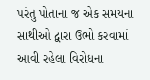પરંતુ પોતાના જ એક સમયના સાથીઓ દ્વારા ઉભો કરવામાં આવી રહેલા વિરોધના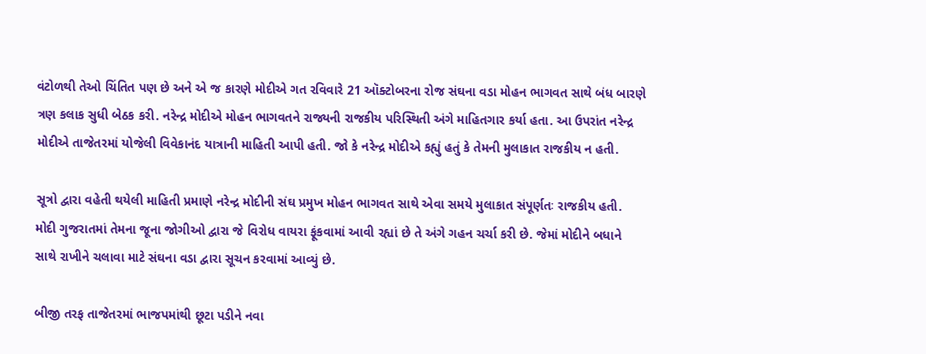વંટોળથી તેઓ ચિંતિત પણ છે અને એ જ કારણે મોદીએ ગત રવિવારે 21 ઑક્ટોબરના રોજ સંઘના વડા મોહન ભાગવત સાથે બંધ બારણે ત્રણ કલાક સુધી બેઠક કરી. નરેન્દ્ર મોદીએ મોહન ભાગવતને રાજ્યની રાજકીય પરિસ્થિતી અંગે માહિતગાર કર્યા હતા. આ ઉપરાંત નરેન્દ્ર મોદીએ તાજેતરમાં યોજેલી વિવેકાનંદ યાત્રાની માહિતી આપી હતી. જો કે નરેન્દ્ર મોદીએ કહ્યું હતું કે તેમની મુલાકાત રાજકીય ન હતી.

સૂત્રો દ્વારા વહેતી થયેલી માહિતી પ્રમાણે નરેન્દ્ર મોદીની સંઘ પ્રમુખ મોહન ભાગવત સાથે એવા સમયે મુલાકાત સંપૂર્ણતઃ રાજકીય હતી. મોદી ગુજરાતમાં તેમના જૂના જોગીઓ દ્વારા જે વિરોધ વાયરા ફૂંકવામાં આવી રહ્યાં છે તે અંગે ગહન ચર્ચા કરી છે. જેમાં મોદીને બધાને સાથે રાખીને ચલાવા માટે સંઘના વડા દ્વારા સૂચન કરવામાં આવ્યું છે.

બીજી તરફ તાજેતરમાં ભાજપમાંથી છૂટા પડીને નવા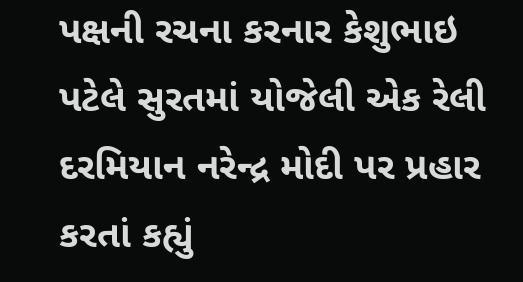પક્ષની રચના કરનાર કેશુભાઇ પટેલે સુરતમાં યોજેલી એક રેલી દરમિયાન નરેન્દ્ર મોદી પર પ્રહાર કરતાં કહ્યું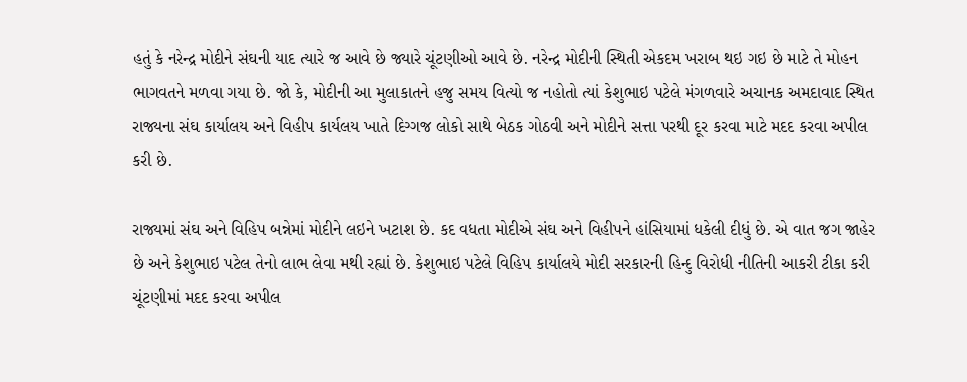હતું કે નરેન્દ્ર મોદીને સંઘની યાદ ત્યારે જ આવે છે જ્યારે ચૂંટણીઓ આવે છે. નરેન્દ્ર મોદીની સ્થિતી એકદમ ખરાબ થઇ ગઇ છે માટે તે મોહન ભાગવતને મળવા ગયા છે. જો કે, મોદીની આ મુલાકાતને હજુ સમય વિત્યો જ નહોતો ત્યાં કેશુભાઇ પટેલે મંગળવારે અચાનક અમદાવાદ સ્થિત રાજ્યના સંઘ કાર્યાલય અને વિહીપ કાર્યલય ખાતે દિગ્ગજ લોકો સાથે બેઠક ગોઠવી અને મોદીને સત્તા પરથી દૂર કરવા માટે મદદ કરવા અપીલ કરી છે.

રાજ્યમાં સંઘ અને વિહિપ બન્નેમાં મોદીને લઇને ખટાશ છે. કદ વધતા મોદીએ સંઘ અને વિહીપને હાંસિયામાં ધકેલી દીધું છે. એ વાત જગ જાહેર છે અને કેશુભાઇ પટેલ તેનો લાભ લેવા મથી રહ્યાં છે. કેશુભાઇ પટેલે વિહિપ કાર્યાલયે મોદી સરકારની હિન્દુ વિરોધી નીતિની આકરી ટીકા કરી ચૂંટણીમાં મદદ કરવા અપીલ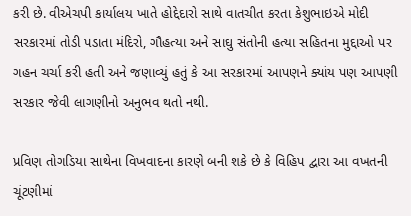કરી છે. વીએચપી કાર્યાલય ખાતે હોદ્દેદારો સાથે વાતચીત કરતા કેશુભાઇએ મોદી સરકારમાં તોડી પડાતા મંદિરો, ગૌહત્યા અને સાઘુ સંતોની હત્યા સહિતના મુદ્દાઓ પર ગહન ચર્ચા કરી હતી અને જણાવ્યું હતું કે આ સરકારમાં આપણને ક્યાંય પણ આપણી સરકાર જેવી લાગણીનો અનુભવ થતો નથી.

પ્રવિણ તોગડિયા સાથેના વિખવાદના કારણે બની શકે છે કે વિહિપ દ્વારા આ વખતની ચૂંટણીમાં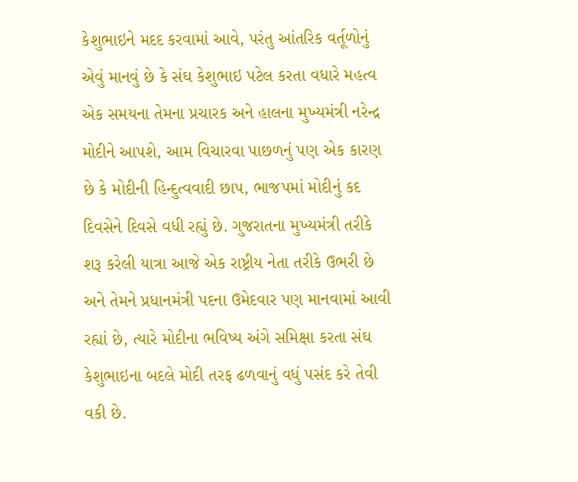કેશુભાઇને મદદ કરવામાં આવે, પરંતુ આંતરિક વર્તૂળોનું એવું માનવું છે કે સંઘ કેશુભાઇ પટેલ કરતા વધારે મહત્વ એક સમયના તેમના પ્રચારક અને હાલના મુખ્યમંત્રી નરેન્દ્ર મોદીને આપશે, આમ વિચારવા પાછળનું પણ એક કારણ છે કે મોદીની હિન્દુત્વવાદી છાપ, ભાજપમાં મોદીનું કદ દિવસેને દિવસે વધી રહ્યું છે. ગુજરાતના મુખ્યમંત્રી તરીકે શરૂ કરેલી યાત્રા આજે એક રાષ્ટ્રીય નેતા તરીકે ઉભરી છે અને તેમને પ્રધાનમંત્રી પદના ઉમેદવાર પણ માનવામાં આવી રહ્યાં છે, ત્યારે મોદીના ભવિષ્ય અંગે સમિક્ષા કરતા સંઘ કેશુભાઇના બદલે મોદી તરફ ઢળવાનું વધું પસંદ કરે તેવી વકી છે.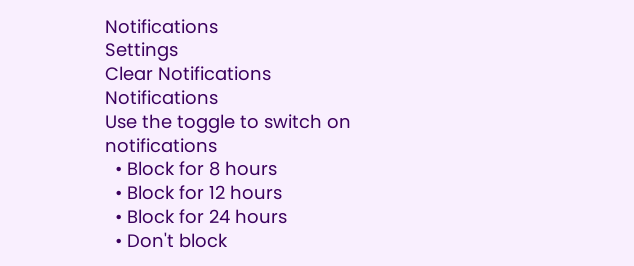Notifications
Settings
Clear Notifications
Notifications
Use the toggle to switch on notifications
  • Block for 8 hours
  • Block for 12 hours
  • Block for 24 hours
  • Don't block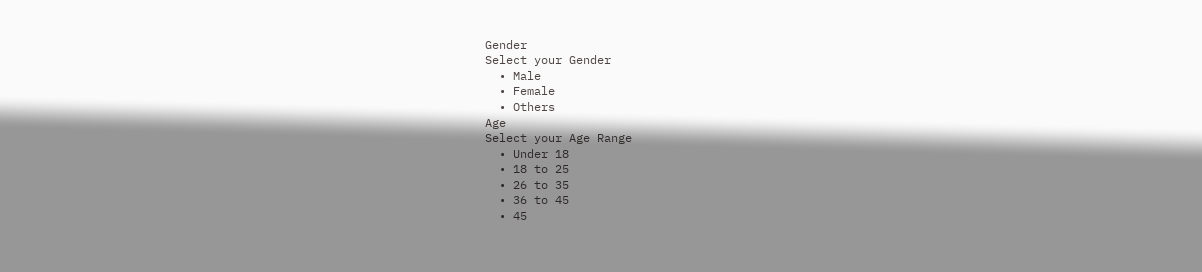Gender
Select your Gender
  • Male
  • Female
  • Others
Age
Select your Age Range
  • Under 18
  • 18 to 25
  • 26 to 35
  • 36 to 45
  • 45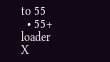to 55
  • 55+
loader
X